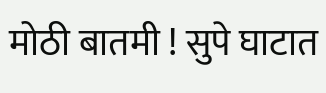मोठी बातमी ! सुपे घाटात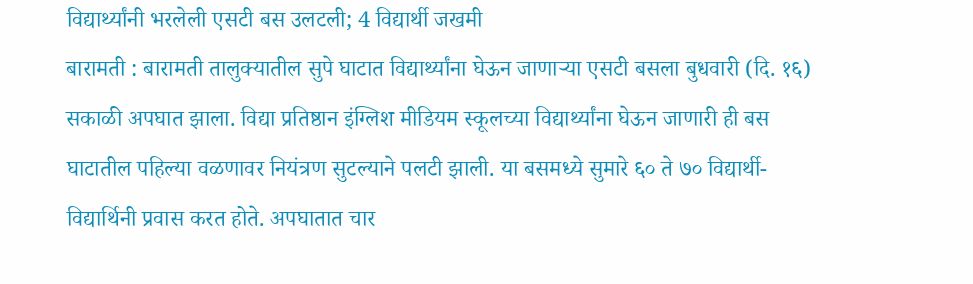विद्यार्थ्यांनी भरलेली एसटी बस उलटली; 4 विद्यार्थी जखमी
बारामती : बारामती तालुक्यातील सुपे घाटात विद्यार्थ्यांना घेऊन जाणाऱ्या एसटी बसला बुधवारी (दि. १६) सकाळी अपघात झाला. विद्या प्रतिष्ठान इंग्लिश मीडियम स्कूलच्या विद्यार्थ्यांना घेऊन जाणारी ही बस घाटातील पहिल्या वळणावर नियंत्रण सुटल्याने पलटी झाली. या बसमध्ये सुमारे ६० ते ७० विद्यार्थी-विद्यार्थिनी प्रवास करत होते. अपघातात चार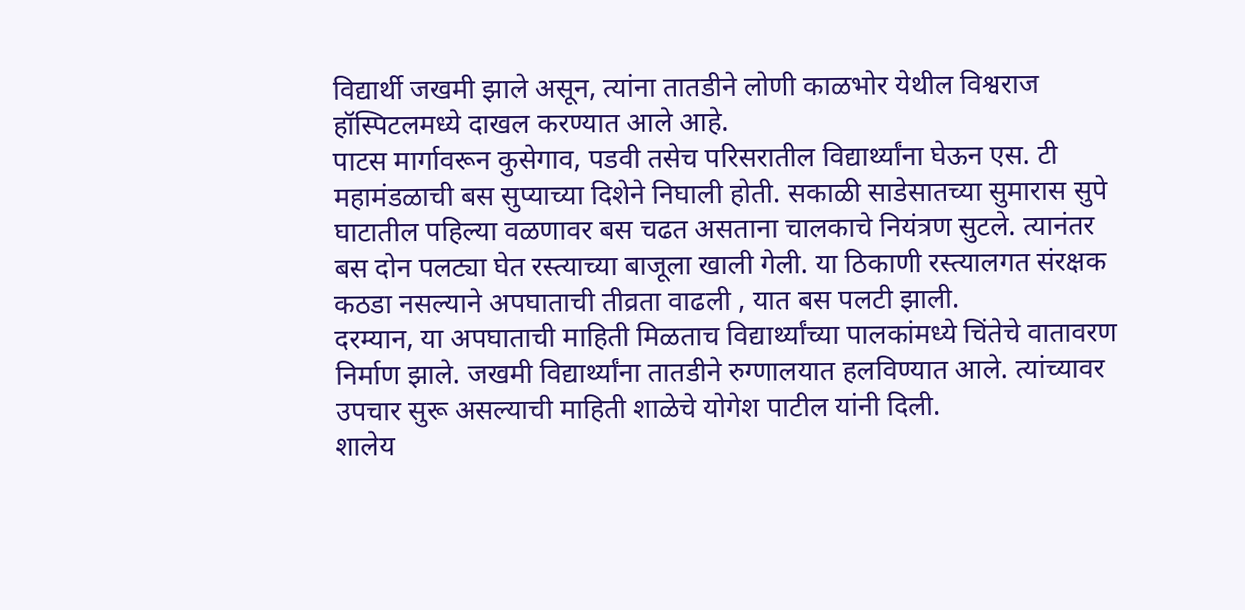विद्यार्थी जखमी झाले असून, त्यांना तातडीने लोणी काळभोर येथील विश्वराज हॉस्पिटलमध्ये दाखल करण्यात आले आहे.
पाटस मार्गावरून कुसेगाव, पडवी तसेच परिसरातील विद्यार्थ्यांना घेऊन एस. टी महामंडळाची बस सुप्याच्या दिशेने निघाली होती. सकाळी साडेसातच्या सुमारास सुपे घाटातील पहिल्या वळणावर बस चढत असताना चालकाचे नियंत्रण सुटले. त्यानंतर बस दोन पलट्या घेत रस्त्याच्या बाजूला खाली गेली. या ठिकाणी रस्त्यालगत संरक्षक कठडा नसल्याने अपघाताची तीव्रता वाढली , यात बस पलटी झाली.
दरम्यान, या अपघाताची माहिती मिळताच विद्यार्थ्यांच्या पालकांमध्ये चिंतेचे वातावरण निर्माण झाले. जखमी विद्यार्थ्यांना तातडीने रुग्णालयात हलविण्यात आले. त्यांच्यावर उपचार सुरू असल्याची माहिती शाळेचे योगेश पाटील यांनी दिली.
शालेय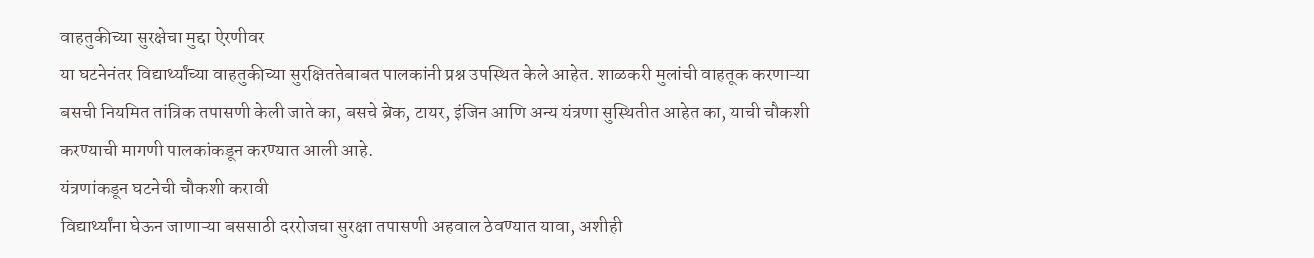वाहतुकीच्या सुरक्षेचा मुद्दा ऐरणीवर
या घटनेनंतर विद्यार्थ्यांच्या वाहतुकीच्या सुरक्षिततेबाबत पालकांनी प्रश्न उपस्थित केले आहेत. शाळकरी मुलांची वाहतूक करणाऱ्या बसची नियमित तांत्रिक तपासणी केली जाते का, बसचे ब्रेक, टायर, इंजिन आणि अन्य यंत्रणा सुस्थितीत आहेत का, याची चौकशी करण्याची मागणी पालकांकडून करण्यात आली आहे.
यंत्रणांकडून घटनेची चौकशी करावी
विद्यार्थ्यांना घेऊन जाणाऱ्या बससाठी दररोजचा सुरक्षा तपासणी अहवाल ठेवण्यात यावा, अशीही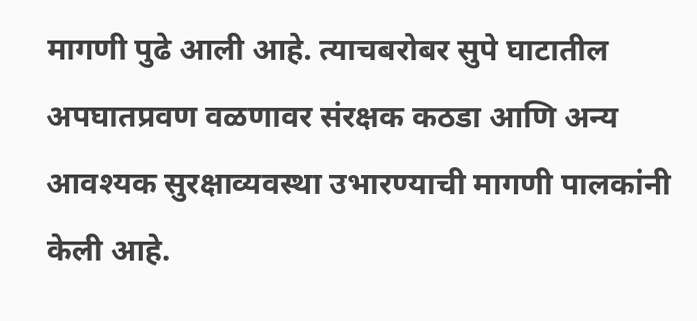मागणी पुढे आली आहे. त्याचबरोबर सुपे घाटातील अपघातप्रवण वळणावर संरक्षक कठडा आणि अन्य आवश्यक सुरक्षाव्यवस्था उभारण्याची मागणी पालकांनी केली आहे.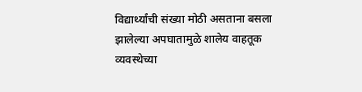विद्यार्थ्यांची संख्या मोठी असताना बसला झालेल्या अपघातामुळे शालेय वाहतूक व्यवस्थेच्या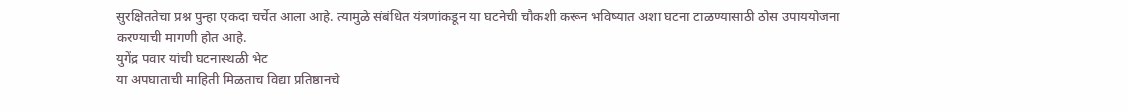सुरक्षिततेचा प्रश्न पुन्हा एकदा चर्चेत आला आहे. त्यामुळे संबंधित यंत्रणांकडून या घटनेची चौकशी करून भविष्यात अशा घटना टाळण्यासाठी ठोस उपाययोजना करण्याची मागणी होत आहे.
युगेंद्र पवार यांची घटनास्थळी भेट
या अपघाताची माहिती मिळताच विद्या प्रतिष्ठानचे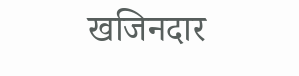खजिनदार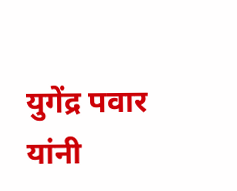युगेंद्र पवार यांनी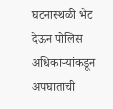घटनास्थळी भेट देऊन पोलिस अधिकाऱ्यांकडून अपघाताची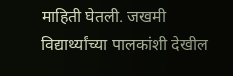माहिती घेतली. जखमी विद्यार्थ्यांच्या पालकांशी देखील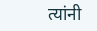त्यांनी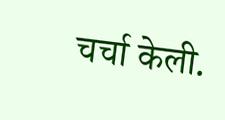चर्चा केली.